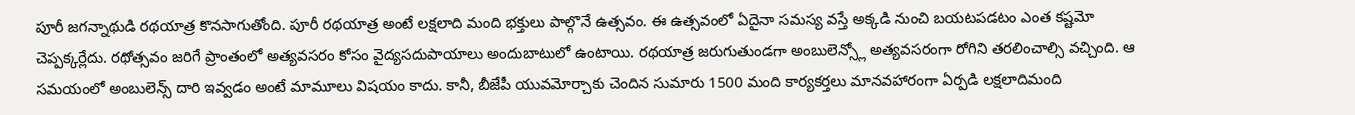పూరీ జగన్నాథుడి రథయాత్ర కొనసాగుతోంది. పూరీ రథయాత్ర అంటే లక్షలాది మంది భక్తులు పాల్గొనే ఉత్సవం. ఈ ఉత్సవంలో ఏదైనా సమస్య వస్తే అక్కడి నుంచి బయటపడటం ఎంత కష్టమో చెప్పక్కర్లేదు. రథోత్సవం జరిగే ప్రాంతంలో అత్యవసరం కోసం వైద్యసదుపాయాలు అందుబాటులో ఉంటాయి. రథయాత్ర జరుగుతుండగా అంబులెన్స్లో అత్యవసరంగా రోగిని తరలించాల్సి వచ్చింది. ఆ సమయంలో అంబులెన్స్ దారి ఇవ్వడం అంటే మామూలు విషయం కాదు. కానీ, బీజేపీ యువమోర్చాకు చెందిన సుమారు 1500 మంది కార్యకర్తలు మానవహారంగా ఏర్పడి లక్షలాదిమంది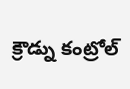క్రౌడ్ను కంట్రోల్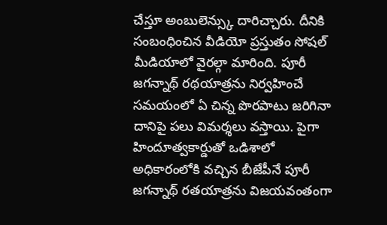చేస్తూ అంబులెన్స్కు దారిచ్చారు. దీనికి సంబంధించిన వీడియో ప్రస్తుతం సోషల్ మీడియాలో వైరల్గా మారింది. పూరీ జగన్నాథ్ రథయాత్రను నిర్వహించే సమయంలో ఏ చిన్న పొరపాటు జరిగినా దానిపై పలు విమర్శలు వస్తాయి. పైగా హిందూత్వకార్డుతో ఒడిశాలో అధికారంలోకి వచ్చిన బీజేపీనే పూరీ జగన్నాథ్ రతయాత్రను విజయవంతంగా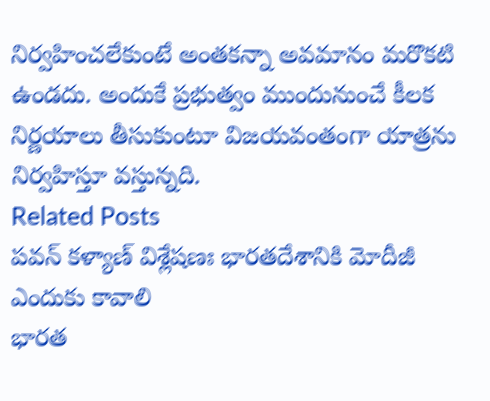నిర్వహించలేకుంటే అంతకన్నా అవమానం మరొకటి ఉండదు. అందుకే ప్రభుత్వం ముందునుంచే కీలక నిర్ణయాలు తీసుకుంటూ విజయవంతంగా యాత్రను నిర్వహిస్తూ వస్తున్నది.
Related Posts
పవన్ కళ్యాణ్ విశ్లేషణః భారతదేశానికి మోదీజీ ఎందుకు కావాలి
భారత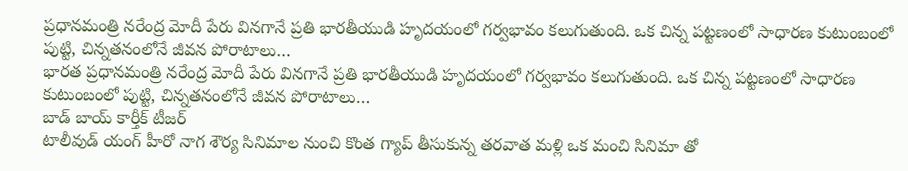ప్రధానమంత్రి నరేంద్ర మోదీ పేరు వినగానే ప్రతి భారతీయుడి హృదయంలో గర్వభావం కలుగుతుంది. ఒక చిన్న పట్టణంలో సాధారణ కుటుంబంలో పుట్టి, చిన్నతనంలోనే జీవన పోరాటాలు…
భారత ప్రధానమంత్రి నరేంద్ర మోదీ పేరు వినగానే ప్రతి భారతీయుడి హృదయంలో గర్వభావం కలుగుతుంది. ఒక చిన్న పట్టణంలో సాధారణ కుటుంబంలో పుట్టి, చిన్నతనంలోనే జీవన పోరాటాలు…
బాడ్ బాయ్ కార్తీక్ టీజర్
టాలీవుడ్ యంగ్ హీరో నాగ శౌర్య సినిమాల నుంచి కొంత గ్యాప్ తీసుకున్న తరవాత మళ్లి ఒక మంచి సినిమా తో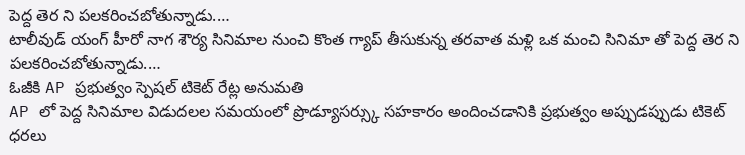పెద్ద తెర ని పలకరించబోతున్నాడు.…
టాలీవుడ్ యంగ్ హీరో నాగ శౌర్య సినిమాల నుంచి కొంత గ్యాప్ తీసుకున్న తరవాత మళ్లి ఒక మంచి సినిమా తో పెద్ద తెర ని పలకరించబోతున్నాడు.…
ఓజీకి AP ప్రభుత్వం స్పెషల్ టికెట్ రేట్ల అనుమతి
AP లో పెద్ద సినిమాల విడుదలల సమయంలో ప్రొడ్యూసర్స్కు సహకారం అందించడానికి ప్రభుత్వం అప్పుడప్పుడు టికెట్ ధరలు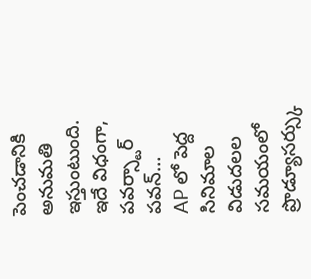పెంచడానికి అనుమతి ఇస్తుంటుంది. ఇదే విధంగా, పవర్స్టార్ పవన్…
AP లో పెద్ద సినిమాల విడుదలల సమయంలో ప్రొడ్యూసర్స్కు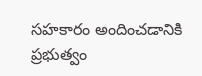సహకారం అందించడానికి ప్రభుత్వం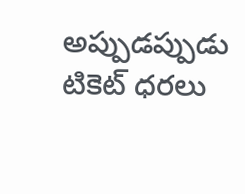అప్పుడప్పుడు టికెట్ ధరలు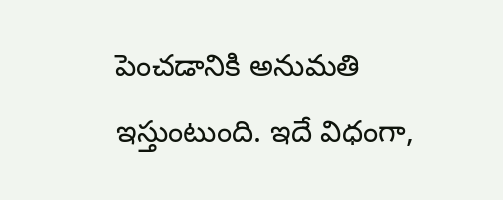పెంచడానికి అనుమతి ఇస్తుంటుంది. ఇదే విధంగా,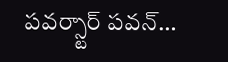పవర్స్టార్ పవన్…